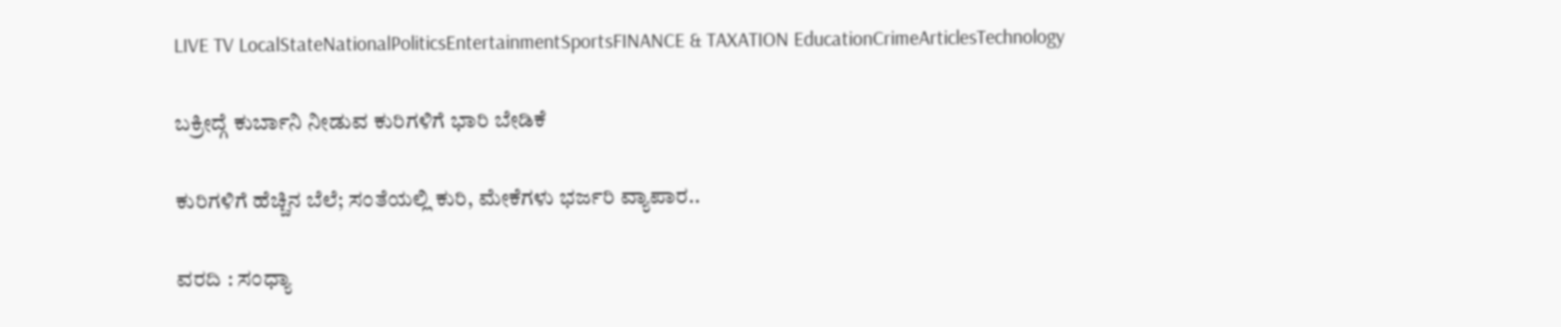LIVE TV LocalStateNationalPoliticsEntertainmentSportsFINANCE & TAXATION EducationCrimeArticlesTechnology

ಬಕ್ರೀದ್ಗೆ ಕುರ್ಬಾನಿ ನೀಡುವ ಕುರಿಗಳಿಗೆ ಭಾರಿ ಬೇಡಿಕೆ

ಕುರಿಗಳಿಗೆ ಹೆಚ್ಚಿನ ಬೆಲೆ; ಸಂತೆಯಲ್ಲಿ ಕುರಿ, ಮೇಕೆಗಳು ಭರ್ಜರಿ ವ್ಯಾಪಾರ..

ವರದಿ : ಸಂಧ್ಯಾ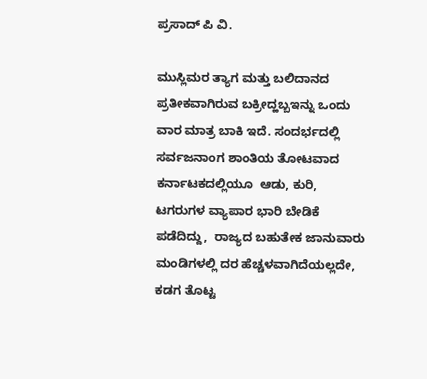ಪ್ರಸಾದ್ ಪಿ ವಿ.

ಮುಸ್ಲಿಮರ ತ್ಯಾಗ ಮತ್ತು ಬಲಿದಾನದ ಪ್ರತೀಕವಾಗಿರುವ ಬಕ್ರೀದ್ಹಬ್ಬಇನ್ನು ಒಂದು ವಾರ ಮಾತ್ರ ಬಾಕಿ ಇದೆ. ಸಂದರ್ಭದಲ್ಲಿ ಸರ್ವಜನಾಂಗ ಶಾಂತಿಯ ತೋಟವಾದ ಕರ್ನಾಟಕದಲ್ಲಿಯೂ  ಆಡು, ಕುರಿ, ಟಗರುಗಳ ವ್ಯಾಪಾರ ಭಾರಿ ಬೇಡಿಕೆ ಪಡೆದಿದ್ದು,  ರಾಜ್ಯದ ಬಹುತೇಕ ಜಾನುವಾರು ಮಂಡಿಗಳಲ್ಲಿ ದರ ಹೆಚ್ಚಳವಾಗಿದೆಯಲ್ಲದೇ,  ಕಡಗ ತೊಟ್ಟ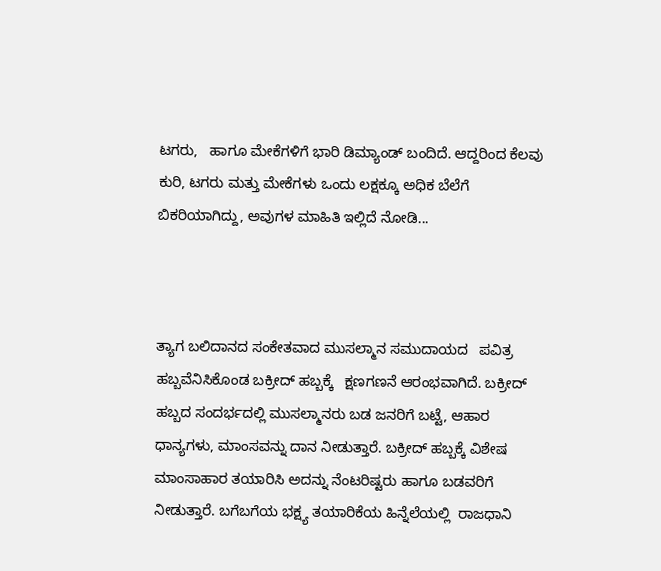ಟಗರು,   ಹಾಗೂ ಮೇಕೆಗಳಿಗೆ ಭಾರಿ ಡಿಮ್ಯಾಂಡ್ ಬಂದಿದೆ. ಆದ್ದರಿಂದ ಕೆಲವು ಕುರಿ, ಟಗರು ಮತ್ತು ಮೇಕೆಗಳು ಒಂದು ಲಕ್ಷಕ್ಕೂ ಅಧಿಕ ಬೆಲೆಗೆ ಬಿಕರಿಯಾಗಿದ್ದು, ಅವುಗಳ ಮಾಹಿತಿ ಇಲ್ಲಿದೆ ನೋಡಿ...



ತ್ಯಾಗ ಬಲಿದಾನದ ಸಂಕೇತವಾದ ಮುಸಲ್ಮಾನ ಸಮುದಾಯದ   ಪವಿತ್ರ ಹಬ್ಬವೆನಿಸಿಕೊಂಡ ಬಕ್ರೀದ್ ಹಬ್ಬಕ್ಕೆ   ಕ್ಷಣಗಣನೆ ಆರಂಭವಾಗಿದೆ. ಬಕ್ರೀದ್ ಹಬ್ಬದ ಸಂದರ್ಭದಲ್ಲಿ ಮುಸಲ್ಮಾನರು ಬಡ ಜನರಿಗೆ ಬಟ್ಟೆ, ಆಹಾರ ಧಾನ್ಯಗಳು, ಮಾಂಸವನ್ನು ದಾನ ನೀಡುತ್ತಾರೆ. ಬಕ್ರೀದ್ ಹಬ್ಬಕ್ಕೆ ವಿಶೇಷ ಮಾಂಸಾಹಾರ ತಯಾರಿಸಿ ಅದನ್ನು ನೆಂಟರಿಷ್ಟರು ಹಾಗೂ ಬಡವರಿಗೆ ನೀಡುತ್ತಾರೆ. ಬಗೆಬಗೆಯ ಭಕ್ಷ್ಯ ತಯಾರಿಕೆಯ ಹಿನ್ನೆಲೆಯಲ್ಲಿ  ರಾಜಧಾನಿ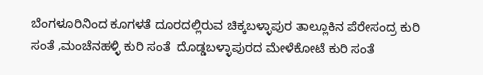ಬೆಂಗಳೂರಿನಿಂದ ಕೂಗಳತೆ ದೂರದಲ್ಲಿರುವ ಚಿಕ್ಕಬಳ್ಳಾಪುರ ತಾಲ್ಲೂಕಿನ ಪೆರೇಸಂದ್ರ ಕುರಿ ಸಂತೆ ,ಮಂಚೆನಹಳ್ಳಿ ಕುರಿ ಸಂತೆ  ದೊಡ್ಡಬಳ್ಳಾಪುರದ ಮೇಳೆಕೋಟೆ ಕುರಿ ಸಂತೆ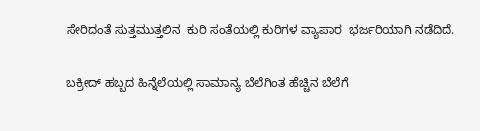ಸೇರಿದಂತೆ ಸುತ್ತಮುತ್ತಲಿನ  ಕುರಿ ಸಂತೆಯಲ್ಲಿ ಕುರಿಗಳ ವ್ಯಾಪಾರ  ಭರ್ಜರಿಯಾಗಿ ನಡೆದಿದೆ.

ಬಕ್ರೀದ್ ಹಬ್ಬದ ಹಿನ್ನೆಲೆಯಲ್ಲಿ ಸಾಮಾನ್ಯ ಬೆಲೆಗಿಂತ ಹೆಚ್ಚಿನ ಬೆಲೆಗೆ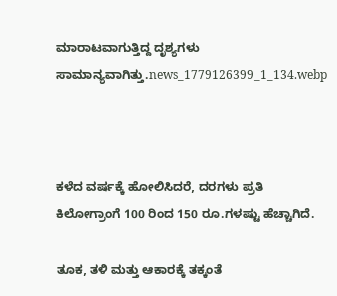ಮಾರಾಟವಾಗುತ್ತಿದ್ದ ದೃಶ್ಯಗಳು ಸಾಮಾನ್ಯವಾಗಿತ್ತು.news_1779126399_1_134.webp



ಕಳೆದ ವರ್ಷಕ್ಕೆ ಹೋಲಿಸಿದರೆ, ದರಗಳು ಪ್ರತಿ ಕಿಲೋಗ್ರಾಂಗೆ 100 ರಿಂದ 150 ರೂ.ಗಳಷ್ಟು ಹೆಚ್ಚಾಗಿದೆ.

ತೂಕ, ತಳಿ ಮತ್ತು ಆಕಾರಕ್ಕೆ ತಕ್ಕಂತೆ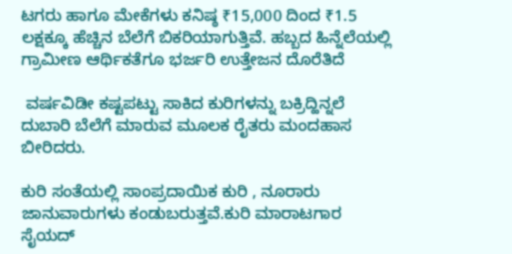ಟಗರು ಹಾಗೂ ಮೇಕೆಗಳು ಕನಿಷ್ಠ ₹15,000 ದಿಂದ ₹1.5 ಲಕ್ಷಕ್ಕೂ ಹೆಚ್ಚಿನ ಬೆಲೆಗೆ ಬಿಕರಿಯಾಗುತ್ತಿವೆ. ಹಬ್ಬದ ಹಿನ್ನೆಲೆಯಲ್ಲಿ ಗ್ರಾಮೀಣ ಆರ್ಥಿಕತೆಗೂ ಭರ್ಜರಿ ಉತ್ತೇಜನ ದೊರೆತಿದೆ

 ವರ್ಷವಿಡೀ ಕಷ್ಟಪಟ್ಟು ಸಾಕಿದ ಕುರಿಗಳನ್ನು ಬಕ್ರಿದ್ಹಿನ್ನಲೆ ದುಬಾರಿ ಬೆಲೆಗೆ ಮಾರುವ ಮೂಲಕ ರೈತರು ಮಂದಹಾಸ ಬೀರಿದರು.

ಕುರಿ ಸಂತೆಯಲ್ಲಿ ಸಾಂಪ್ರದಾಯಿಕ ಕುರಿ , ನೂರಾರು ಜಾನುವಾರುಗಳು ಕಂಡುಬರುತ್ತವೆ.ಕುರಿ ಮಾರಾಟಗಾರ ಸೈಯದ್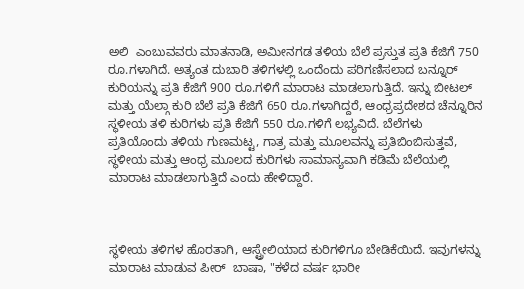ಅಲಿ  ಎಂಬುವವರು ಮಾತನಾಡಿ, ಅಮೀನಗಡ ತಳಿಯ ಬೆಲೆ ಪ್ರಸ್ತುತ ಪ್ರತಿ ಕೆಜಿಗೆ 750 ರೂ.ಗಳಾಗಿದೆ. ಅತ್ಯಂತ ದುಬಾರಿ ತಳಿಗಳಲ್ಲಿ ಒಂದೆಂದು ಪರಿಗಣಿಸಲಾದ ಬನ್ನೂರ್ ಕುರಿಯನ್ನು ಪ್ರತಿ ಕೆಜಿಗೆ 900 ರೂ.ಗಳಿಗೆ ಮಾರಾಟ ಮಾಡಲಾಗುತ್ತಿದೆ. ಇನ್ನು ಬೀಟಲ್ ಮತ್ತು ಯೆಲ್ಗಾ ಕುರಿ ಬೆಲೆ ಪ್ರತಿ ಕೆಜಿಗೆ 650 ರೂ.ಗಳಾಗಿದ್ದರೆ, ಆಂಧ್ರಪ್ರದೇಶದ ಚೆನ್ನೂರಿನ ಸ್ಥಳೀಯ ತಳಿ ಕುರಿಗಳು ಪ್ರತಿ ಕೆಜಿಗೆ 550 ರೂ.ಗಳಿಗೆ ಲಭ್ಯವಿದೆ. ಬೆಲೆಗಳು ಪ್ರತಿಯೊಂದು ತಳಿಯ ಗುಣಮಟ್ಟ, ಗಾತ್ರ ಮತ್ತು ಮೂಲವನ್ನು ಪ್ರತಿಬಿಂಬಿಸುತ್ತವೆ, ಸ್ಥಳೀಯ ಮತ್ತು ಆಂಧ್ರ ಮೂಲದ ಕುರಿಗಳು ಸಾಮಾನ್ಯವಾಗಿ ಕಡಿಮೆ ಬೆಲೆಯಲ್ಲಿ ಮಾರಾಟ ಮಾಡಲಾಗುತ್ತಿದೆ ಎಂದು ಹೇಳಿದ್ದಾರೆ.



ಸ್ಥಳೀಯ ತಳಿಗಳ ಹೊರತಾಗಿ, ಆಸ್ಟ್ರೇಲಿಯಾದ ಕುರಿಗಳಿಗೂ ಬೇಡಿಕೆಯಿದೆ. ಇವುಗಳನ್ನು ಮಾರಾಟ ಮಾಡುವ ಪೀರ್  ಬಾಷಾ, "ಕಳೆದ ವರ್ಷ ಭಾರೀ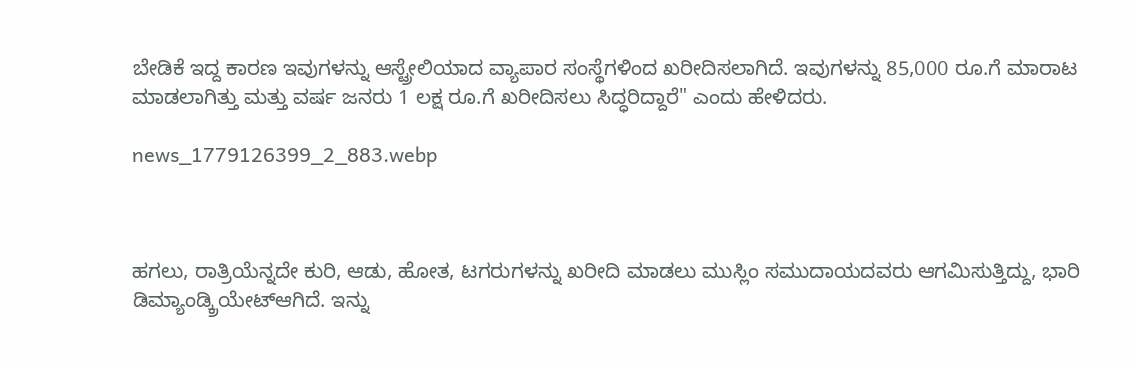ಬೇಡಿಕೆ ಇದ್ದ ಕಾರಣ ಇವುಗಳನ್ನು ಆಸ್ಟ್ರೇಲಿಯಾದ ವ್ಯಾಪಾರ ಸಂಸ್ಥೆಗಳಿಂದ ಖರೀದಿಸಲಾಗಿದೆ. ಇವುಗಳನ್ನು 85,000 ರೂ.ಗೆ ಮಾರಾಟ ಮಾಡಲಾಗಿತ್ತು ಮತ್ತು ವರ್ಷ ಜನರು 1 ಲಕ್ಷ ರೂ.ಗೆ ಖರೀದಿಸಲು ಸಿದ್ಧರಿದ್ದಾರೆ" ಎಂದು ಹೇಳಿದರು.

news_1779126399_2_883.webp



ಹಗಲು, ರಾತ್ರಿಯೆನ್ನದೇ ಕುರಿ, ಆಡು, ಹೋತ, ಟಗರುಗಳನ್ನು ಖರೀದಿ ಮಾಡಲು ಮುಸ್ಲಿಂ ಸಮುದಾಯದವರು ಆಗಮಿಸುತ್ತಿದ್ದು, ಭಾರಿ ಡಿಮ್ಯಾಂಡ್ಕ್ರಿಯೇಟ್ಆಗಿದೆ. ಇನ್ನು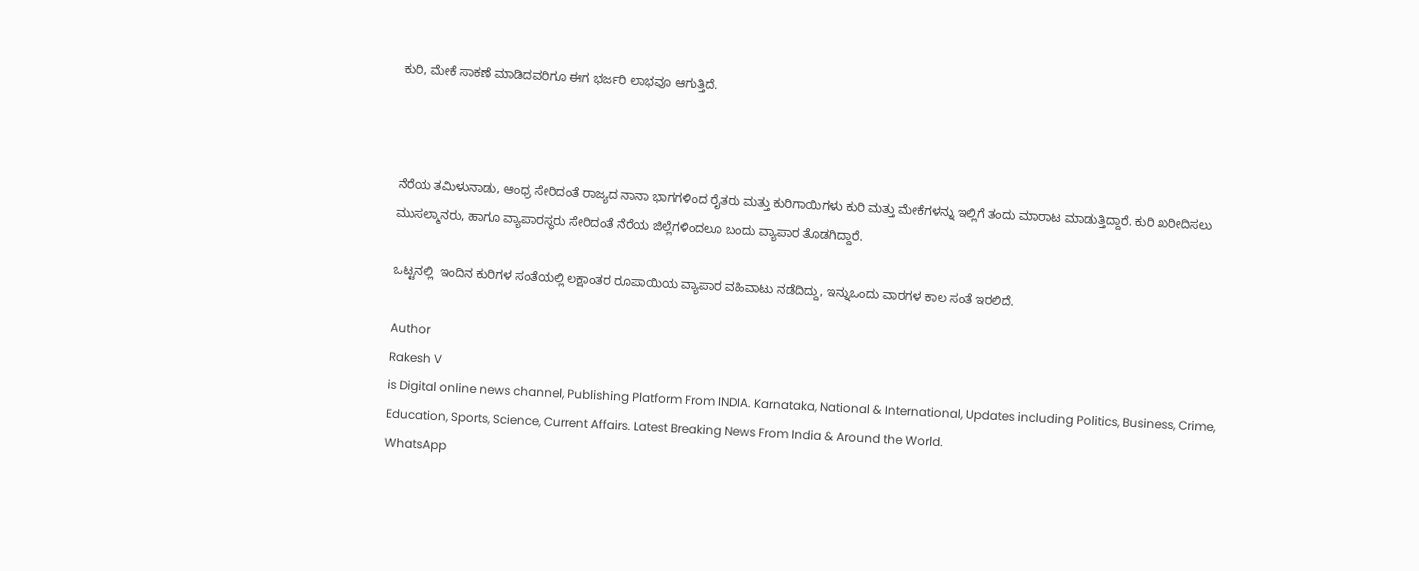ಕುರಿ, ಮೇಕೆ ಸಾಕಣೆ ಮಾಡಿದವರಿಗೂ ಈಗ ಭರ್ಜರಿ ಲಾಭವೂ ಆಗುತ್ತಿದೆ.



ನೆರೆಯ ತಮಿಳುನಾಡು, ಆಂಧ್ರ ಸೇರಿದಂತೆ ರಾಜ್ಯದ ನಾನಾ ಭಾಗಗಳಿಂದ ರೈತರು ಮತ್ತು ಕುರಿಗಾಯಿಗಳು ಕುರಿ ಮತ್ತು ಮೇಕೆಗಳನ್ನು ಇಲ್ಲಿಗೆ ತಂದು ಮಾರಾಟ ಮಾಡುತ್ತಿದ್ದಾರೆ. ಕುರಿ ಖರೀದಿಸಲು   ಮುಸಲ್ಮಾನರು, ಹಾಗೂ ವ್ಯಾಪಾರಸ್ಥರು ಸೇರಿದಂತೆ ನೆರೆಯ ಜಿಲ್ಲೆಗಳಿಂದಲೂ ಬಂದು ವ್ಯಾಪಾರ ತೊಡಗಿದ್ದಾರೆ.

ಒಟ್ಟನಲ್ಲಿ  ಇಂದಿನ ಕುರಿಗಳ ಸಂತೆಯಲ್ಲಿ ಲಕ್ಷಾಂತರ ರೂಪಾಯಿಯ ವ್ಯಾಪಾರ ವಹಿವಾಟು ನಡೆದಿದ್ದು, ಇನ್ನುಒಂದು ವಾರಗಳ ಕಾಲ ಸಂತೆ ಇರಲಿದೆ.

Author
Rakesh V
is Digital online news channel, Publishing Platform From INDIA. Karnataka, National & International, Updates including Politics, Business, Crime, Education, Sports, Science, Current Affairs. Latest Breaking News From India & Around the World.
WhatsApp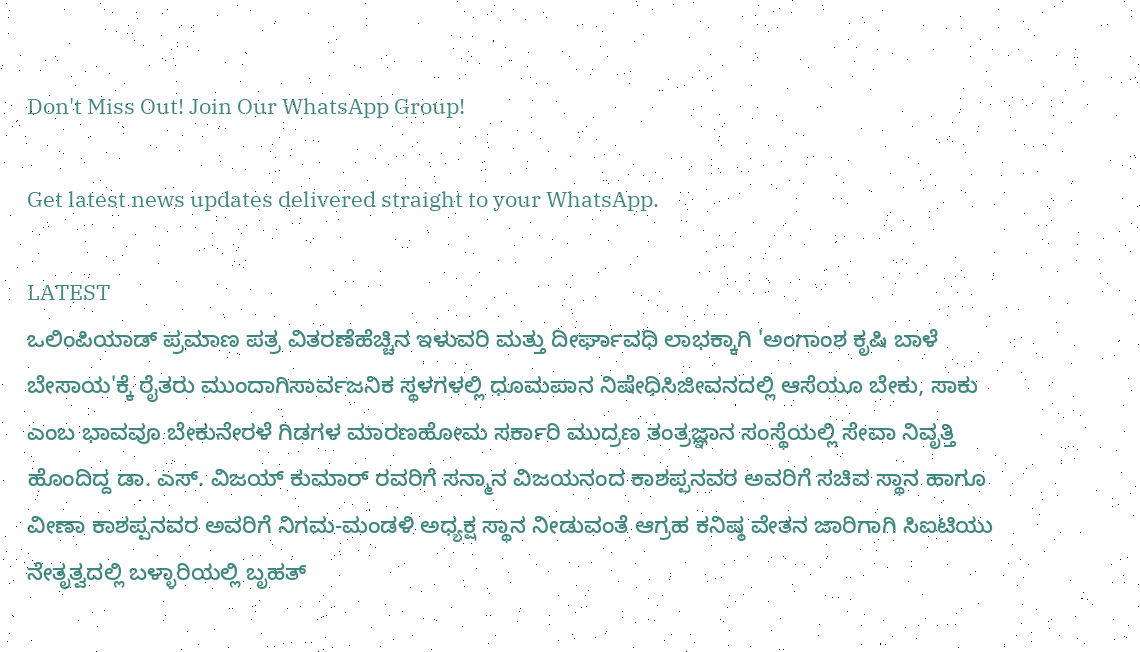Don't Miss Out! Join Our WhatsApp Group!

Get latest news updates delivered straight to your WhatsApp.

LATEST
ಒಲಿಂಪಿಯಾಡ್ ಪ್ರಮಾಣ ಪತ್ರ ವಿತರಣೆಹೆಚ್ಚಿನ ಇಳುವರಿ ಮತ್ತು ದೀರ್ಘಾವಧಿ ಲಾಭಕ್ಕಾಗಿ 'ಅಂಗಾಂಶ ಕೃಷಿ ಬಾಳೆ ಬೇಸಾಯ'ಕ್ಕೆ ರೈತರು ಮುಂದಾಗಿಸಾರ್ವಜನಿಕ ಸ್ಥಳಗಳಲ್ಲಿ ಧೂಮಪಾನ ನಿಷೇಧಿಸಿಜೀವನದಲ್ಲಿ ಆಸೆಯೂ ಬೇಕು, ಸಾಕು ಎಂಬ ಭಾವವೂ ಬೇಕುನೇರಳೆ ಗಿಡಗಳ ಮಾರಣಹೋಮ ಸರ್ಕಾರಿ ಮುದ್ರಣ ತಂತ್ರಜ್ಞಾನ ಸಂಸ್ಥೆಯಲ್ಲಿ ಸೇವಾ ನಿವೃತ್ತಿ ಹೊಂದಿದ್ದ ಡಾ. ಎಸ್. ವಿಜಯ್ ಕುಮಾರ್ ರವರಿಗೆ ಸನ್ಮಾನ ವಿಜಯನಂದ ಕಾಶಪ್ಪನವರ ಅವರಿಗೆ ಸಚಿವ ಸ್ಥಾನ ಹಾಗೂ ವೀಣಾ ಕಾಶಪ್ಪನವರ ಅವರಿಗೆ ನಿಗಮ-ಮಂಡಳಿ ಅಧ್ಯಕ್ಷ ಸ್ಥಾನ ನೀಡುವಂತೆ ಆಗ್ರಹ ಕನಿಷ್ಠ ವೇತನ ಜಾರಿಗಾಗಿ ಸಿಐಟಿಯು ನೇತೃತ್ವದಲ್ಲಿ ಬಳ್ಳಾರಿಯಲ್ಲಿ ಬೃಹತ್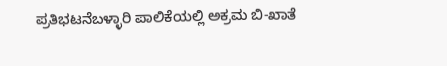ಪ್ರತಿಭಟನೆಬಳ್ಳಾರಿ ಪಾಲಿಕೆಯಲ್ಲಿ ಅಕ್ರಮ ಬಿ-ಖಾತೆ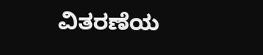ವಿತರಣೆಯ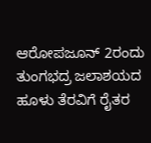ಆರೋಪಜೂನ್ 2ರಂದು ತುಂಗಭದ್ರ ಜಲಾಶಯದ ಹೂಳು ತೆರವಿಗೆ ರೈತರ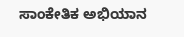ಸಾಂಕೇತಿಕ ಅಭಿಯಾನ